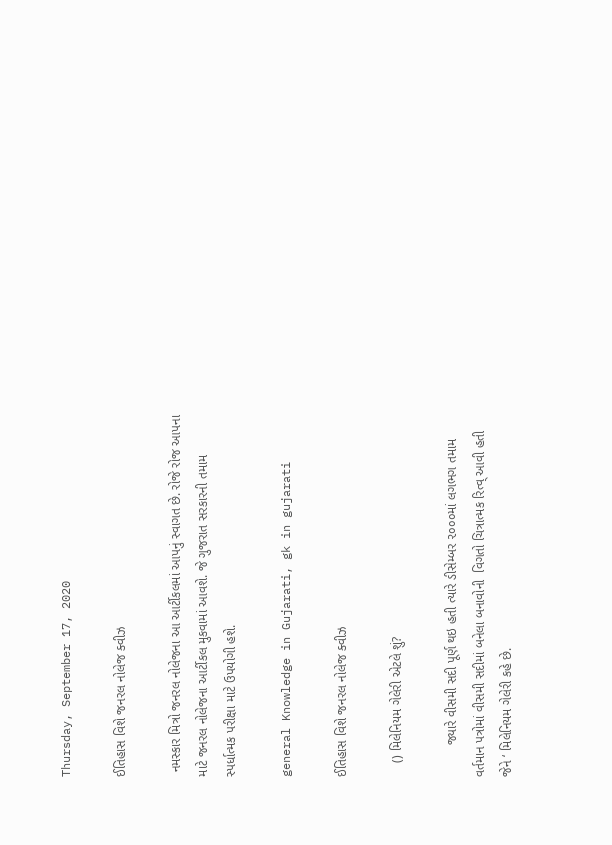Thursday, September 17, 2020

ઈતિહાસ વિશે જનરલ નોલેજ ક્વીઝ

 નમસ્કાર મિત્રો જનરલ નોલેજના આ આર્ટીકલમાં આપનું સ્વાગત છે. રોજે રોજ આપના માટે જનરલ નોલેજના આર્ટીકલ મુકવામાં આવશે. જે ગુજરાત સરકારની તમામ સ્પર્ધાત્મક પરીક્ષા માટે ઉપયોગી હશે.

general Knowledge in Gujarati, gk in gujarati

ઈતિહાસ વિશે જનરલ નોલેજ ક્વીઝ

    () મિલેનિયમ ગેલેરી એટલે શું?

         જ્યારે વીસમી સદી પૂર્ણ થઇ હતી ત્યારે ડીસેમ્બર ૨૦૦૦માં લગભગ તમામ વર્તમાન પત્રોમાં વીસમી સદીમાં બનેલા બનાવોની  વિગતો ચિત્રાત્મક રિત્વ્ આવી હતી જેને ‘ મિલેનિયમ ગેલેરી કહે છે.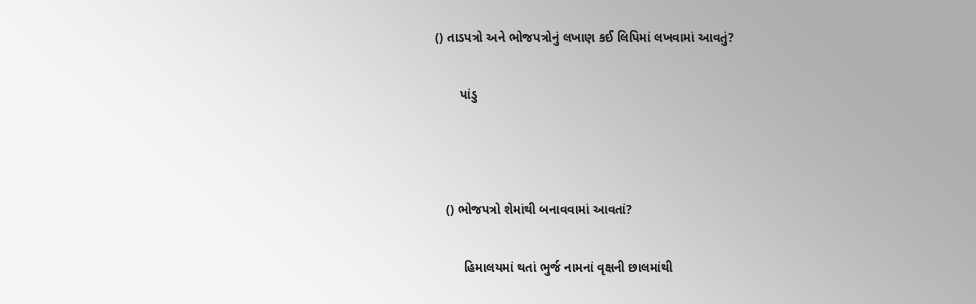() તાડપત્રો અને ભોજપત્રોનું લખાણ કઈ લિપિમાં લખવામાં આવતું?

       પાંડુ



   () ભોજપત્રો શેમાંથી બનાવવામાં આવતાં?

        હિમાલયમાં થતાં ભુર્જ નામનાં વૃક્ષની છાલમાંથી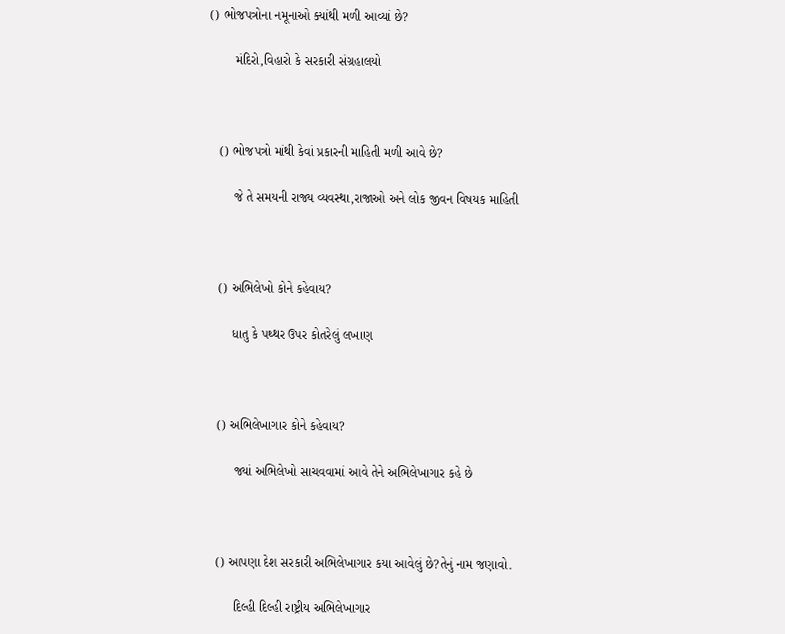() ભોજપત્રોના નમૂનાઓ ક્યાંથી મળી આવ્યાં છે?

       મંદિરો,વિહારો કે સરકારી સંગ્રહાલયો



   () ભોજપત્રો માંથી કેવાં પ્રકારની માહિતી મળી આવે છે?

       જે તે સમયની રાજ્ય વ્યવસ્થા,રાજાઓ અને લોક જીવન વિષયક માહિતી



   () અભિલેખો કોને કહેવાય?

       ધાતુ કે પથ્થર ઉપર કોતરેલું લખાણ



   () અભિલેખાગાર કોને કહેવાય?

        જ્યાં અભિલેખો સાચવવામાં આવે તેને અભિલેખાગાર કહે છે



   () આપણા દેશ સરકારી અભિલેખાગાર કયા આવેલું છે?તેનું નામ જણાવો.

        દિલ્હી દિલ્હી રાષ્ટ્રીય અભિલેખાગાર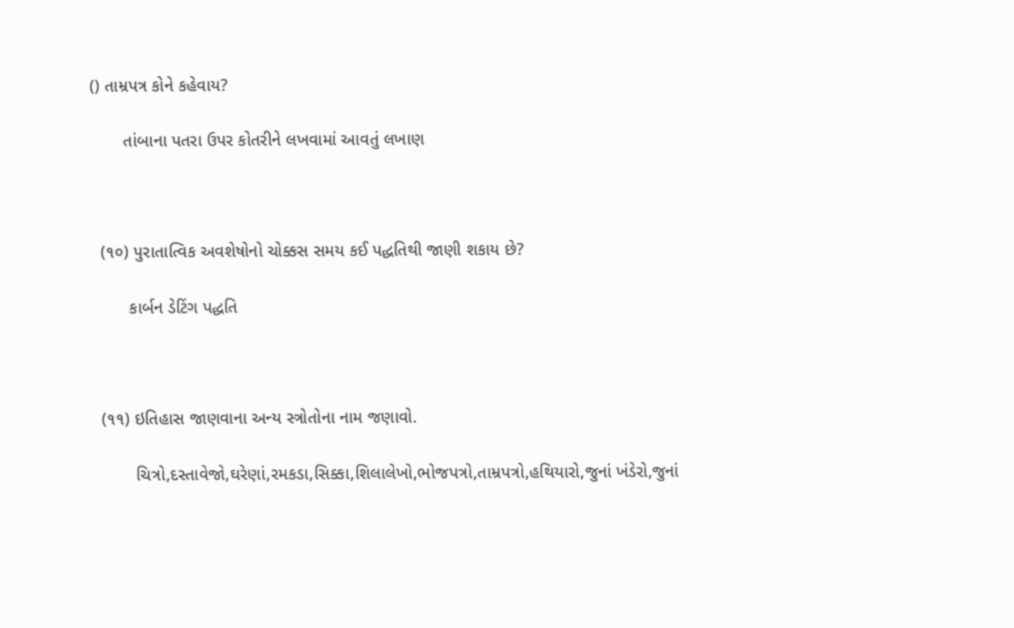() તામ્રપત્ર કોને કહેવાય?

       તાંબાના પતરા ઉપર કોતરીને લખવામાં આવતું લખાણ



  (૧૦) પુરાતાત્વિક અવશેષોનો ચોક્કસ સમય કઈ પદ્ધતિથી જાણી શકાય છે?

        કાર્બન ડેટિંગ પદ્ધતિ



  (૧૧) ઇતિહાસ જાણવાના અન્ય સ્ત્રોતોના નામ જણાવો.

         ચિત્રો,દસ્તાવેજો,ઘરેણાં,રમકડા,સિક્કા,શિલાલેખો,ભોજપત્રો,તામ્રપત્રો,હથિયારો,જુનાં ખંડેરો,જુનાં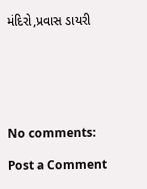મંદિરો,પ્રવાસ ડાયરી






No comments:

Post a Comment